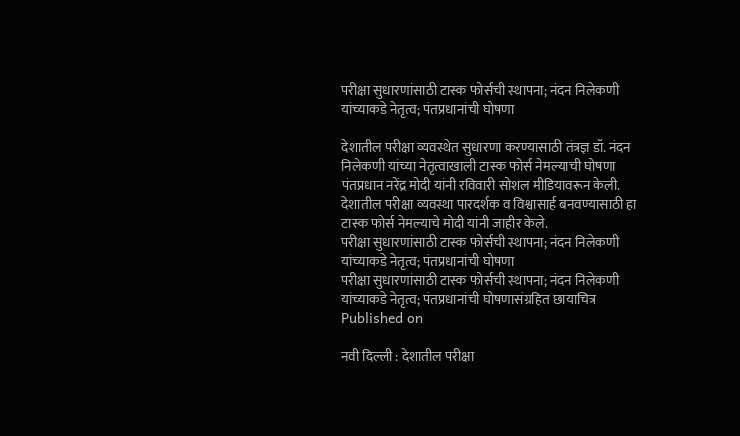परीक्षा सुधारणांसाठी टास्क फोर्सची स्थापना; नंदन निलेकणी यांच्याकडे नेतृत्व; पंतप्रधानांची घोषणा

देशातील परीक्षा व्यवस्थेत सुधारणा करण्यासाठी तंत्रज्ञ डॉ. नंदन निलेकणी यांच्या नेतृत्वाखाली टास्क फोर्स नेमल्याची घोषणा पंतप्रधान नरेंद्र मोदी यांनी रविवारी सोशल मीडियावरून केली. देशातील परीक्षा व्यवस्था पारदर्शक व विश्वासार्ह बनवण्यासाठी हा टास्क फोर्स नेमल्याचे मोदी यांनी जाहीर केले.
परीक्षा सुधारणांसाठी टास्क फोर्सची स्थापना; नंदन निलेकणी यांच्याकडे नेतृत्व; पंतप्रधानांची घोषणा
परीक्षा सुधारणांसाठी टास्क फोर्सची स्थापना; नंदन निलेकणी यांच्याकडे नेतृत्व; पंतप्रधानांची घोषणासंग्रहित छायाचित्र
Published on

नवी दिल्ली : देशातील परीक्षा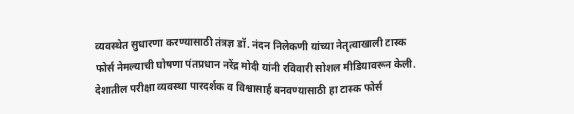व्यवस्थेत सुधारणा करण्यासाठी तंत्रज्ञ डॉ. नंदन निलेकणी यांच्या नेतृत्वाखाली टास्क फोर्स नेमल्याची घोषणा पंतप्रधान नरेंद्र मोदी यांनी रविवारी सोशल मीडियावरून केली. देशातील परीक्षा व्यवस्था पारदर्शक व विश्वासार्ह बनवण्यासाठी हा टास्क फोर्स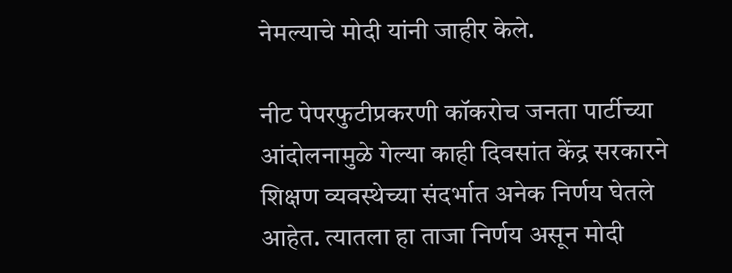नेमल्याचे मोदी यांनी जाहीर केले.

नीट पेपरफुटीप्रकरणी कॉकरोच जनता पार्टीच्या आंदोलनामुळे गेल्या काही दिवसांत केंद्र सरकारने शिक्षण व्यवस्थेच्या संदर्भात अनेक निर्णय घेतले आहेत. त्यातला हा ताजा निर्णय असून मोदी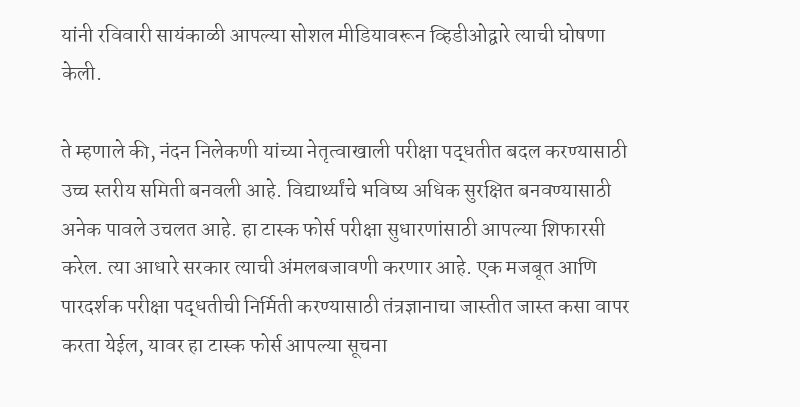यांनी रविवारी सायंकाळी आपल्या सोशल मीडियावरून व्हिडीओद्वारे त्याची घोषणा केली.

ते म्हणाले की, नंदन निलेकणी यांच्या नेतृत्वाखाली परीक्षा पद्धतीत बदल करण्यासाठी उच्च स्तरीय समिती बनवली आहे. विद्यार्थ्यांचे भविष्य अधिक सुरक्षित बनवण्यासाठी अनेक पावले उचलत आहे. हा टास्क फोर्स परीक्षा सुधारणांसाठी आपल्या शिफारसी करेल. त्या आधारे सरकार त्याची अंमलबजावणी करणार आहे. एक मजबूत आणि पारदर्शक परीक्षा पद्धतीची निर्मिती करण्यासाठी तंत्रज्ञानाचा जास्तीत जास्त कसा वापर करता येईल, यावर हा टास्क फोर्स आपल्या सूचना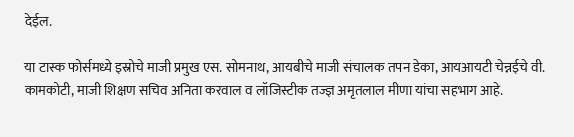देईल.

या टास्क फोर्समध्ये इस्रोचे माजी प्रमुख एस. सोमनाथ, आयबीचे माजी संचालक तपन डेका, आयआयटी चेन्नईचे वी. कामकोटी, माजी शिक्षण सचिव अनिता करवाल व लॉजिस्टीक तज्ज्ञ अमृतलाल मीणा यांचा सहभाग आहे.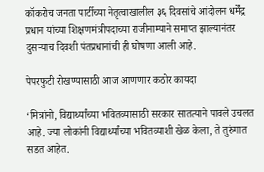कॉकरोच जनता पार्टीच्या नेतृत्वाखालील ३६ दिवसांचे आंदोलन धर्मेंद्र प्रधान यांच्या शिक्षणमंत्रीपदाच्या राजीनाम्याने समाप्त झाल्यानंतर दुसऱ्याच दिवशी पंतप्रधानांची ही घोषणा आली आहे.

पेपरफुटी रोखण्यासाठी आज आणणार कठोर कायदा

‘मित्रांनो, विद्यार्थ्यांच्या भवितव्यासाठी सरकार सातत्याने पावले उचलत आहे. ज्या लोकांनी विद्यार्थ्यांच्या भवितव्याशी खेळ केला, ते तुरुंगात सडत आहेत.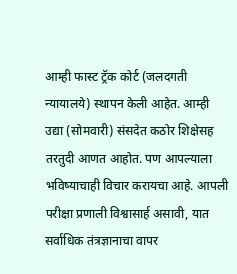आम्ही फास्ट ट्रॅक कोर्ट (जलदगती न्यायालये) स्थापन केली आहेत. आम्ही उद्या (सोमवारी) संसदेत कठोर शिक्षेसह तरतुदी आणत आहोत. पण आपल्याला भविष्याचाही विचार करायचा आहे. आपली परीक्षा प्रणाली विश्वासार्ह असावी, यात सर्वाधिक तंत्रज्ञानाचा वापर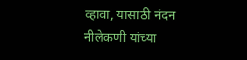व्हावा, यासाठी नंदन नीलेकणी यांच्या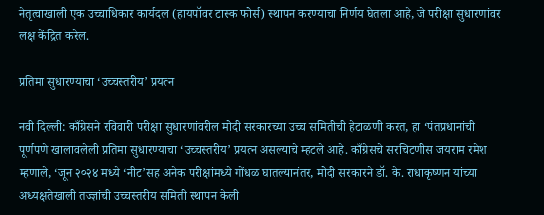नेतृत्वाखाली एक उच्चाधिकार कार्यदल (हायपॉवर टास्क फोर्स) स्थापन करण्याचा निर्णय घेतला आहे, जे परीक्षा सुधारणांवर लक्ष केंद्रित करेल.

प्रतिमा सुधारण्याचा ‘उच्चस्तरीय’ प्रयत्न

नवी दिल्ली: काँग्रेसने रविवारी परीक्षा सुधारणांवरील मोदी सरकारच्या उच्च समितीची हेटाळणी करत, हा ‘पंतप्रधानांची पूर्णपणे खालावलेली प्रतिमा सुधारण्याचा ‘उच्चस्तरीय’ प्रयत्न असल्याचे म्हटले आहे. काँग्रेसचे सरचिटणीस जयराम रमेश म्हणाले, ‘जून २०२४ मध्ये ‘नीट’सह अनेक परीक्षांमध्ये गोंधळ घातल्यानंतर, मोदी सरकारने डॉ. के. राधाकृष्णन यांच्या अध्यक्षतेखाली तज्ज्ञांची उच्चस्तरीय समिती स्थापन केली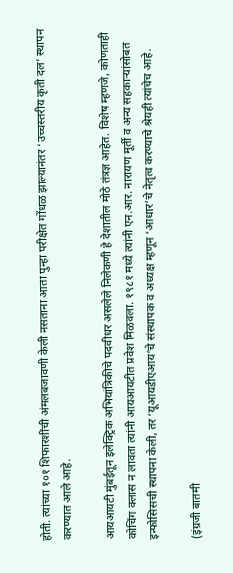होती. त्यांच्या १०१ शिफारशींची अंमलबजावणी केली नसताना आता पुन्हा परीक्षेत गोंधळ झाल्यानंतर ‘उच्चस्तरीय कृती दल’ स्थापन करण्यात आले आहे.

आयआयटी मुंबईतून इलेक्ट्रिक अभियांत्रिकीचे पदवीधर असलेले निलेकणी हे देशातील मोठे तंत्रज्ञ आहेत. विशेष म्हणजे, कोणताही कोचिंग क्लास न लावता त्यांनी आयआयटीत प्रवेश मिळवला. १९८१ मध्ये त्यांनी एन.आर. नारायण मूर्ती व अन्य सहकाऱ्यांसोबत इन्फोसिसची स्थापना केली, तर ‘यूआयडीएआय’चे संस्थापक व अध्यक्ष म्हणून ‘आधार’चे नेतृत्व करण्याचे श्रेयही त्यांचेच आहे.

(इंग्रजी बातमी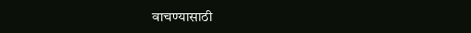वाचण्यासाठी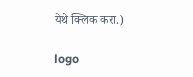येथे क्लिक करा.)

logo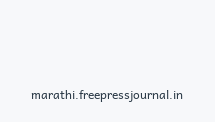marathi.freepressjournal.in